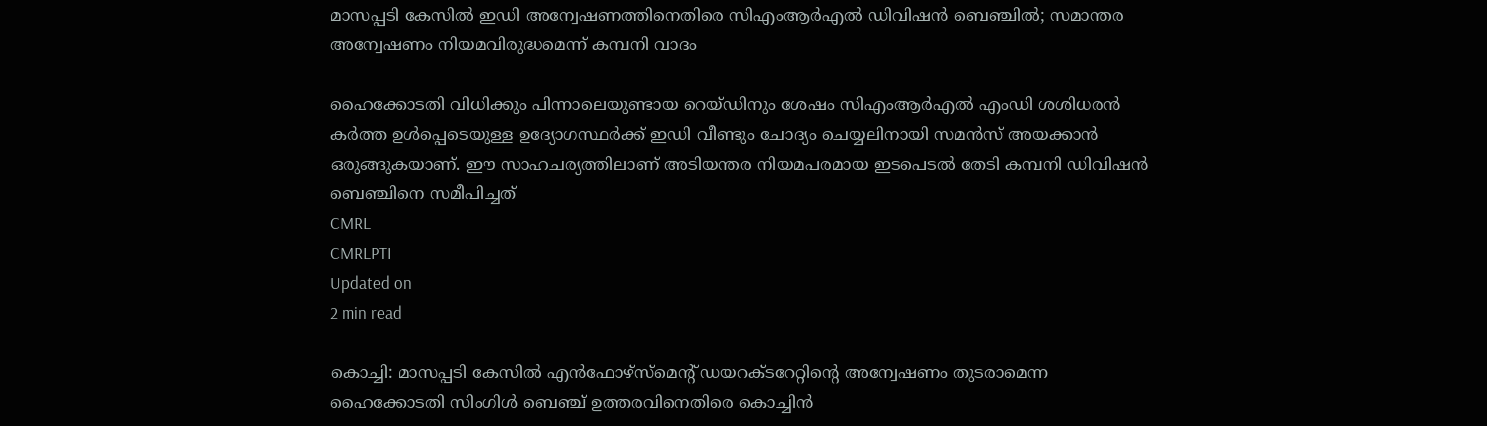മാസപ്പടി കേസിൽ ഇഡി അന്വേഷണത്തിനെതിരെ സിഎംആർഎൽ ഡിവിഷൻ ബെഞ്ചിൽ; സമാന്തര അന്വേഷണം നിയമവിരുദ്ധമെന്ന് കമ്പനി വാദം

ഹൈക്കോടതി വിധിക്കും പിന്നാലെയുണ്ടായ റെയ്‌ഡിനും ശേഷം സിഎംആർഎൽ എംഡി ശശിധരൻ കർത്ത ഉൾപ്പെടെയുള്ള ഉദ്യോഗസ്ഥർക്ക് ഇഡി വീണ്ടും ചോദ്യം ചെയ്യലിനായി സമൻസ് അയക്കാൻ ഒരുങ്ങുകയാണ്. ഈ സാഹചര്യത്തിലാണ് അടിയന്തര നിയമപരമായ ഇടപെടൽ തേടി കമ്പനി ഡിവിഷൻ ബെഞ്ചിനെ സമീപിച്ചത്
CMRL
CMRLPTI
Updated on
2 min read

കൊച്ചി: മാസപ്പടി കേസിൽ എൻഫോഴ്‌സ്‌മെന്റ് ഡയറക്ടറേറ്റിന്റെ അന്വേഷണം തുടരാമെന്ന ഹൈക്കോടതി സിംഗിൾ ബെഞ്ച് ഉത്തരവിനെതിരെ കൊച്ചിൻ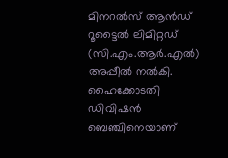മിനറൽസ് ആൻഡ് റൂട്ടൈൽ ലിമിറ്റഡ് (സി.എം.ആർ.എൽ) അപ്പീൽ നൽകി. ഹൈക്കോടതി ഡിവിഷൻ ബെഞ്ചിനെയാണ്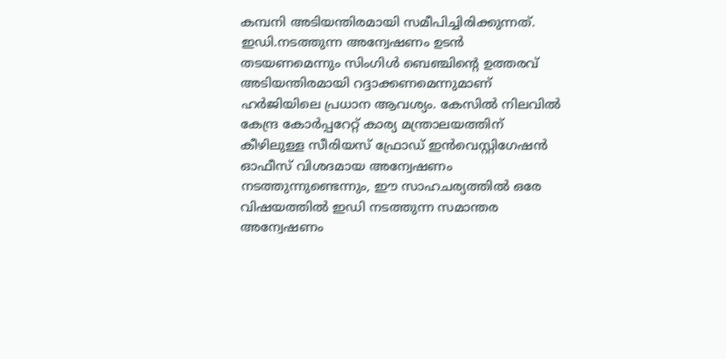കമ്പനി അടിയന്തിരമായി സമീപിച്ചിരിക്കുന്നത്. ഇഡി.നടത്തുന്ന അന്വേഷണം ഉടൻ തടയണമെന്നും സിംഗിൾ ബെഞ്ചിന്റെ ഉത്തരവ് അടിയന്തിരമായി റദ്ദാക്കണമെന്നുമാണ് ഹർജിയിലെ പ്രധാന ആവശ്യം. കേസിൽ നിലവിൽ കേന്ദ്ര കോർപ്പറേറ്റ് കാര്യ മന്ത്രാലയത്തിന് കീഴിലുള്ള സീരിയസ് ഫ്രോഡ് ഇൻവെസ്റ്റിഗേഷൻ ഓഫീസ് വിശദമായ അന്വേഷണം നടത്തുന്നുണ്ടെന്നും, ഈ സാഹചര്യത്തിൽ ഒരേ വിഷയത്തിൽ ഇഡി നടത്തുന്ന സമാന്തര അന്വേഷണം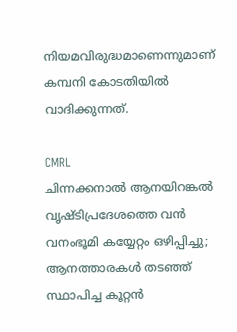നിയമവിരുദ്ധമാണെന്നുമാണ് കമ്പനി കോടതിയിൽ വാദിക്കുന്നത്.

CMRL
ചിന്നക്കനാൽ ആനയിറങ്കൽ വൃഷ്ടിപ്രദേശത്തെ വൻ വനംഭൂമി കയ്യേറ്റം ഒഴിപ്പിച്ചു; ആനത്താരകൾ തടഞ്ഞ് സ്ഥാപിച്ച കൂറ്റൻ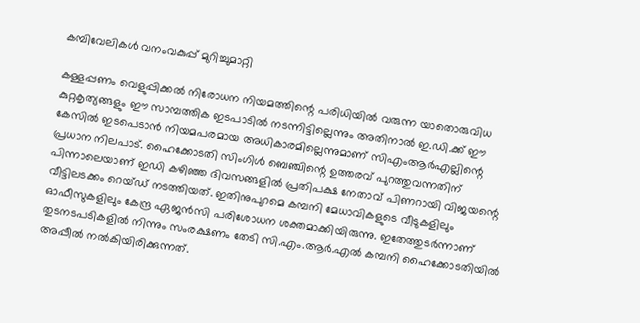കമ്പിവേലികൾ വനംവകുപ്പ് മുറിച്ചുമാറ്റി

കള്ളപ്പണം വെളുപ്പിക്കൽ നിരോധന നിയമത്തിന്റെ പരിധിയിൽ വരുന്ന യാതൊരുവിധ കുറ്റകൃത്യങ്ങളും ഈ സാമ്പത്തിക ഇടപാടിൽ നടന്നിട്ടില്ലെന്നും അതിനാൽ ഇ.ഡി.ക്ക് ഈ കേസിൽ ഇടപെടാൻ നിയമപരമായ അധികാരമില്ലെന്നുമാണ് സിഎംആർഎല്ലിന്റെ പ്രധാന നിലപാട്. ഹൈക്കോടതി സിംഗിൾ ബെഞ്ചിന്റെ ഉത്തരവ് പുറത്തുവന്നതിന് പിന്നാലെയാണ് ഇഡി കഴിഞ്ഞ ദിവസങ്ങളിൽ പ്രതിപക്ഷ നേതാവ് പിണറായി വിജയന്റെ വീട്ടിലടക്കം റെയ്‌ഡ് നടത്തിയത്. ഇതിനുപുറമെ കമ്പനി മേധാവികളുടെ വീടുകളിലും ഓഫീസുകളിലും കേന്ദ്ര ഏജൻസി പരിശോധന ശക്തമാക്കിയിരുന്നു. ഇതേത്തുടർന്നാണ് തുടനടപടികളിൽ നിന്നും സംരക്ഷണം തേടി സി.എം.ആർ.എൽ കമ്പനി ഹൈക്കോടതിയിൽ അപ്പീൽ നൽകിയിരിക്കുന്നത്.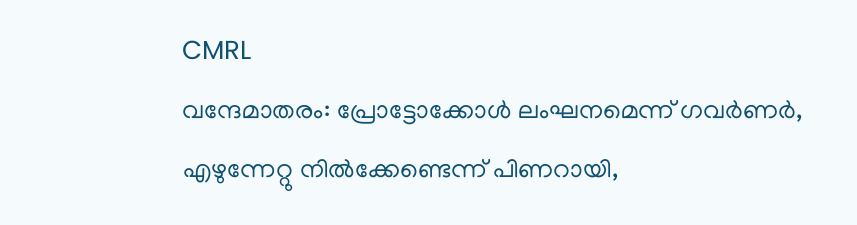CMRL
വന്ദേമാതരം: പ്രോട്ടോക്കോള്‍ ലംഘനമെന്ന് ഗവര്‍ണര്‍, എഴുന്നേറ്റു നില്‍ക്കേണ്ടെന്ന് പിണറായി,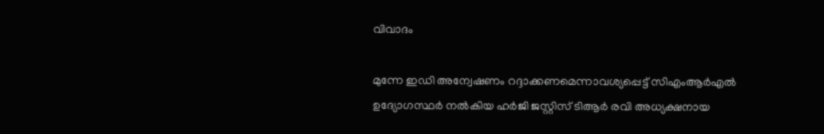വിവാദം

മുന്നേ ഇഡി അന്വേഷണം റദ്ദാക്കണമെന്നാവശ്യപ്പെട്ട് സിഎംആർഎൽ ഉദ്യോഗസ്ഥർ നൽകിയ ഹർജി ജസ്റ്റിസ് ടിആർ രവി അധ്യക്ഷനായ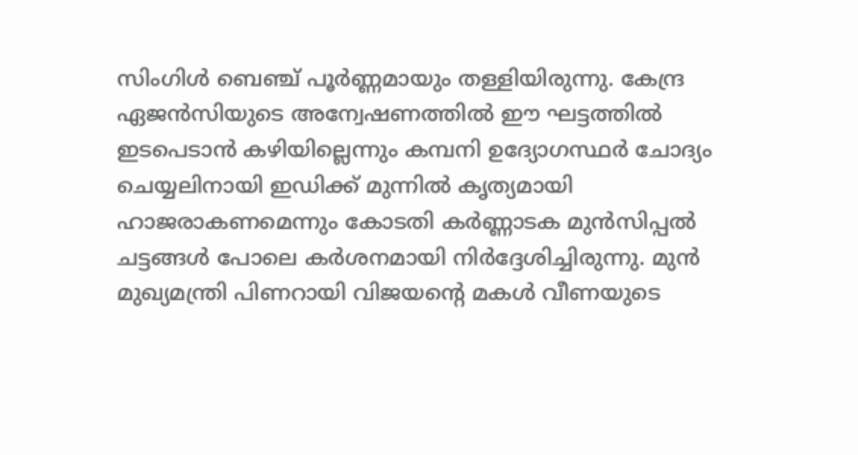സിംഗിൾ ബെഞ്ച് പൂർണ്ണമായും തള്ളിയിരുന്നു. കേന്ദ്ര ഏജൻസിയുടെ അന്വേഷണത്തിൽ ഈ ഘട്ടത്തിൽ ഇടപെടാൻ കഴിയില്ലെന്നും കമ്പനി ഉദ്യോഗസ്ഥർ ചോദ്യം ചെയ്യലിനായി ഇഡിക്ക് മുന്നിൽ കൃത്യമായി ഹാജരാകണമെന്നും കോടതി കർണ്ണാടക മുൻസിപ്പൽ ചട്ടങ്ങൾ പോലെ കർശനമായി നിർദ്ദേശിച്ചിരുന്നു. മുൻ മുഖ്യമന്ത്രി പിണറായി വിജയന്റെ മകൾ വീണയുടെ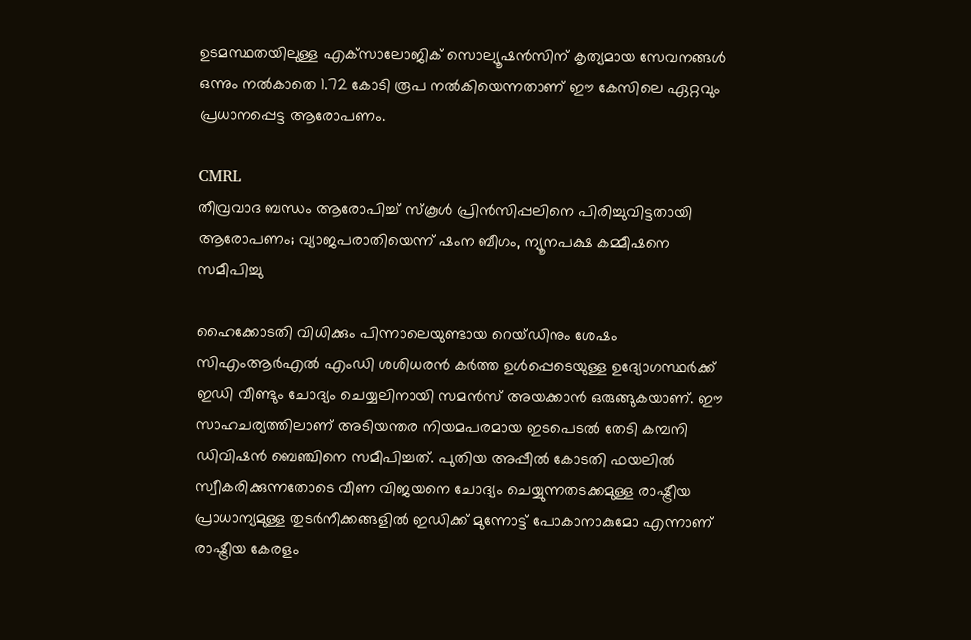ഉടമസ്ഥതയിലുള്ള എക്‌സാലോജിക് സൊല്യൂഷൻസിന് കൃത്യമായ സേവനങ്ങൾ ഒന്നും നൽകാതെ 1.72 കോടി രൂപ നൽകിയെന്നതാണ് ഈ കേസിലെ ഏറ്റവും പ്രധാനപ്പെട്ട ആരോപണം.

CMRL
തീവ്രവാദ ബന്ധം ആരോപിച്ച് സ്കൂൾ പ്രിൻസിപ്പലിനെ പിരിച്ചുവിട്ടതായി ആരോപണം; വ്യാജപരാതിയെന്ന് ഷംന ബീഗം, ന്യൂനപക്ഷ കമ്മീഷനെ സമീപിച്ചു

ഹൈക്കോടതി വിധിക്കും പിന്നാലെയുണ്ടായ റെയ്‌ഡിനും ശേഷം സിഎംആർഎൽ എംഡി ശശിധരൻ കർത്ത ഉൾപ്പെടെയുള്ള ഉദ്യോഗസ്ഥർക്ക് ഇഡി വീണ്ടും ചോദ്യം ചെയ്യലിനായി സമൻസ് അയക്കാൻ ഒരുങ്ങുകയാണ്. ഈ സാഹചര്യത്തിലാണ് അടിയന്തര നിയമപരമായ ഇടപെടൽ തേടി കമ്പനി ഡിവിഷൻ ബെഞ്ചിനെ സമീപിച്ചത്. പുതിയ അപ്പീൽ കോടതി ഫയലിൽ സ്വീകരിക്കുന്നതോടെ വീണ വിജയനെ ചോദ്യം ചെയ്യുന്നതടക്കമുള്ള രാഷ്ട്രീയ പ്രാധാന്യമുള്ള തുടർനീക്കങ്ങളിൽ ഇഡിക്ക് മുന്നോട്ട് പോകാനാകുമോ എന്നാണ് രാഷ്ട്രീയ കേരളം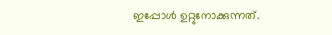ഇപ്പോൾ ഉറ്റുനോക്കുന്നത്.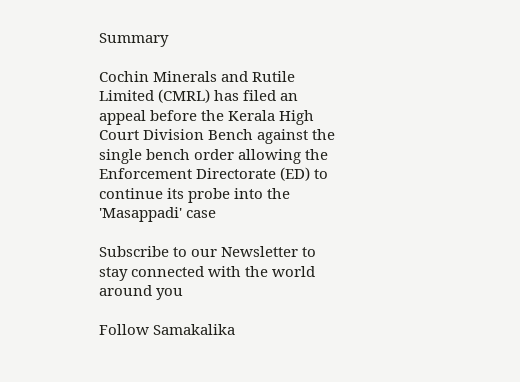Summary

Cochin Minerals and Rutile Limited (CMRL) has filed an appeal before the Kerala High Court Division Bench against the single bench order allowing the Enforcement Directorate (ED) to continue its probe into the 'Masappadi' case

Subscribe to our Newsletter to stay connected with the world around you

Follow Samakalika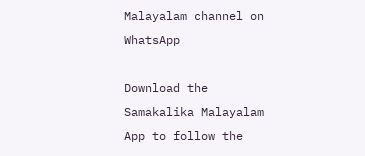Malayalam channel on WhatsApp

Download the Samakalika Malayalam App to follow the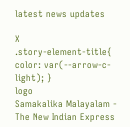latest news updates

X
.story-element-title{ color: var(--arrow-c-light); }
logo
Samakalika Malayalam - The New Indian Express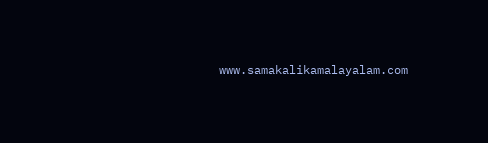www.samakalikamalayalam.com